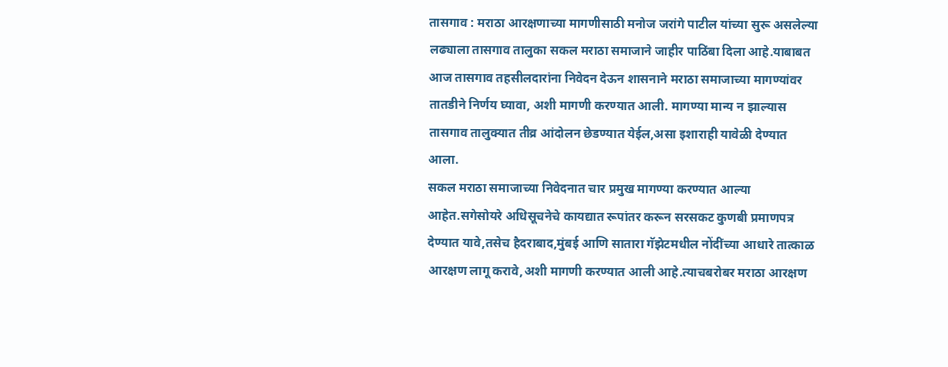तासगाव : मराठा आरक्षणाच्या मागणीसाठी मनोज जरांगे पाटील यांच्या सुरू असलेल्या लढ्याला तासगाव तालुका सकल मराठा समाजाने जाहीर पाठिंबा दिला आहे.याबाबत आज तासगाव तहसीलदारांना निवेदन देऊन शासनाने मराठा समाजाच्या मागण्यांवर तातडीने निर्णय घ्यावा, अशी मागणी करण्यात आली. मागण्या मान्य न झाल्यास तासगाव तालुक्यात तीव्र आंदोलन छेडण्यात येईल,असा इशाराही यावेळी देण्यात आला.
सकल मराठा समाजाच्या निवेदनात चार प्रमुख मागण्या करण्यात आल्या आहेत.सगेसोयरे अधिसूचनेचे कायद्यात रूपांतर करून सरसकट कुणबी प्रमाणपत्र देण्यात यावे,तसेच हैदराबाद,मुंबई आणि सातारा गॅझेटमधील नोंदींच्या आधारे तात्काळ आरक्षण लागू करावे,अशी मागणी करण्यात आली आहे.त्याचबरोबर मराठा आरक्षण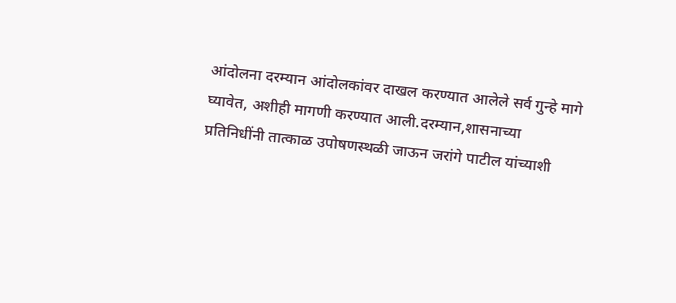आंदोलना दरम्यान आंदोलकांवर दाखल करण्यात आलेले सर्व गुन्हे मागे घ्यावेत, अशीही मागणी करण्यात आली.दरम्यान,शासनाच्या प्रतिनिधींनी तात्काळ उपोषणस्थळी जाऊन जरांगे पाटील यांच्याशी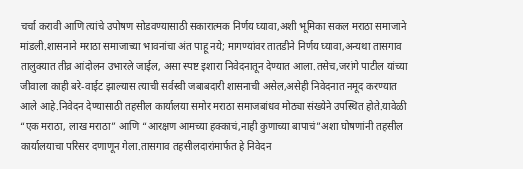चर्चा करावी आणि त्यांचे उपोषण सोडवण्यासाठी सकारात्मक निर्णय घ्यावा,अशी भूमिका सकल मराठा समाजाने मांडली.शासनाने मराठा समाजाच्या भावनांचा अंत पाहू नये; मागण्यांवर तातडीने निर्णय घ्यावा,अन्यथा तासगाव तालुक्यात तीव्र आंदोलन उभारले जाईल, असा स्पष्ट इशारा निवेदनातून देण्यात आला.तसेच,जरांगे पाटील यांच्या जीवाला काही बरे-वाईट झाल्यास त्याची सर्वस्वी जबाबदारी शासनाची असेल,असेही निवेदनात नमूद करण्यात आले आहे.निवेदन देण्यासाठी तहसील कार्यालया समोर मराठा समाजबांधव मोठ्या संख्येने उपस्थित होते.यावेळी “एक मराठा, लाख मराठा” आणि “आरक्षण आमच्या हक्काचं,नाही कुणाच्या बापाचं”अशा घोषणांनी तहसील कार्यालयाचा परिसर दणाणून गेला.तासगाव तहसीलदारांमार्फत हे निवेदन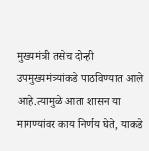मुख्यमंत्री तसेच दोन्ही उपमुख्यमंत्र्यांकडे पाठविण्यात आले आहे.त्यामुळे आता शासन या मागण्यांवर काय निर्णय घेते, याकडे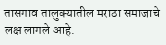तासगाव तालुक्यातील मराठा समाजाचे लक्ष लागले आहे.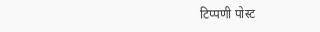टिप्पणी पोस्ट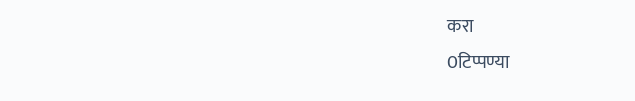करा
0टिप्पण्या